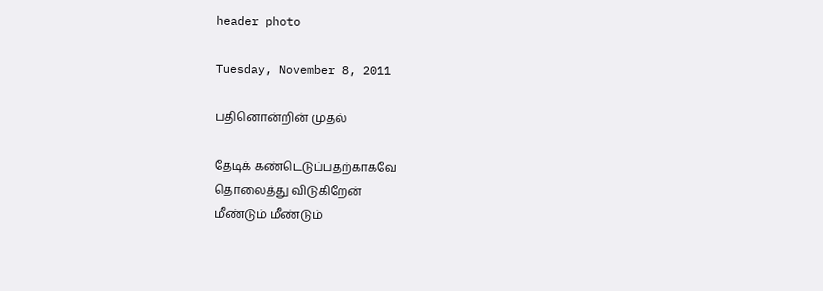header photo

Tuesday, November 8, 2011

பதினொன்றின் முதல்

தேடிக் கண்டெடுப்பதற்காகவே
தொலைத்து விடுகிறேன்
மீண்டும் மீண்டும்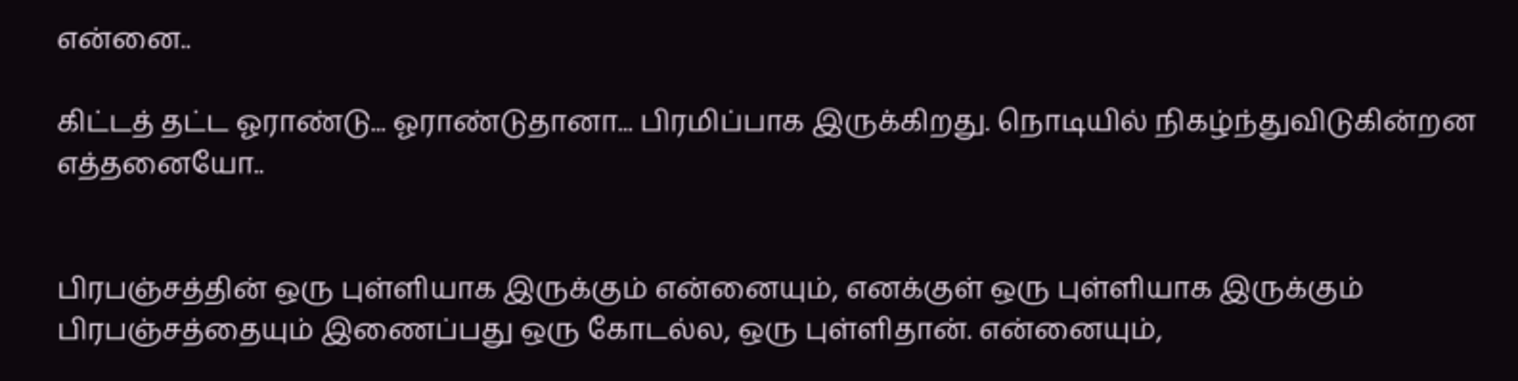என்னை..

கிட்டத் தட்ட ஓராண்டு... ஓராண்டுதானா... பிரமிப்பாக இருக்கிறது. நொடியில் நிகழ்ந்துவிடுகின்றன எத்தனையோ..


பிரபஞ்சத்தின் ஒரு புள்ளியாக இருக்கும் என்னையும், எனக்குள் ஒரு புள்ளியாக இருக்கும் பிரபஞ்சத்தையும் இணைப்பது ஒரு கோடல்ல, ஒரு புள்ளிதான். என்னையும்,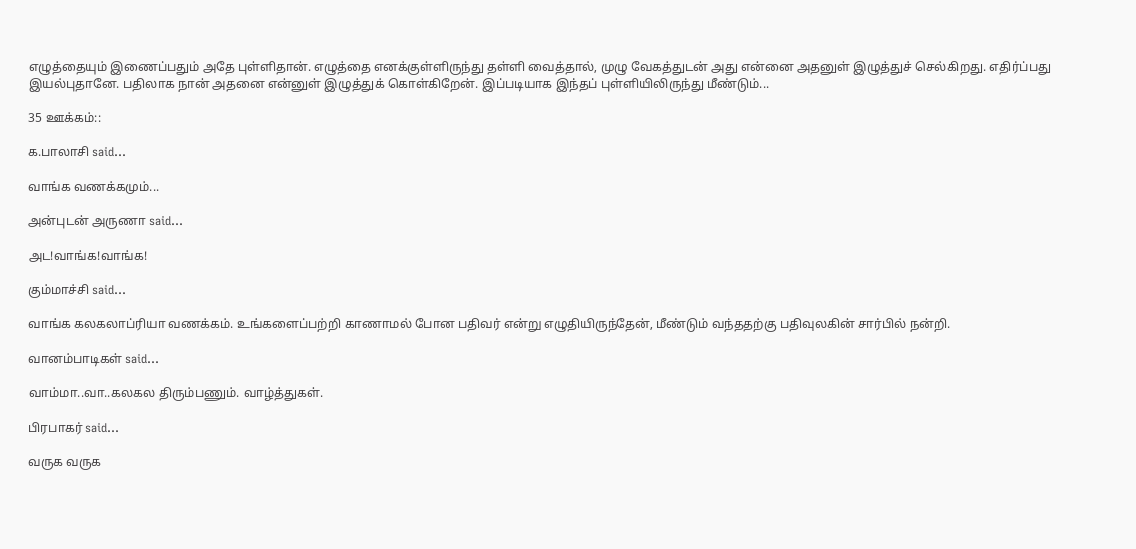எழுத்தையும் இணைப்பதும் அதே புள்ளிதான். எழுத்தை எனக்குள்ளிருந்து தள்ளி வைத்தால், முழு வேகத்துடன் அது என்னை அதனுள் இழுத்துச் செல்கிறது. எதிர்ப்பது இயல்புதானே. பதிலாக நான் அதனை என்னுள் இழுத்துக் கொள்கிறேன். இப்படியாக இந்தப் புள்ளியிலிருந்து மீண்டும்...

35 ஊக்கம்::

க.பாலாசி said...

வாங்க வணக்கமும்...

அன்புடன் அருணா said...

அட!வாங்க!வாங்க!

கும்மாச்சி said...

வாங்க கலகலாப்ரியா வணக்கம். உங்களைப்பற்றி காணாமல் போன பதிவர் என்று எழுதியிருந்தேன், மீண்டும் வந்ததற்கு பதிவுலகின் சார்பில் நன்றி.

வானம்பாடிகள் said...

வாம்மா..வா..கலகல திரும்பணும். வாழ்த்துகள்.

பிரபாகர் said...

வருக வருக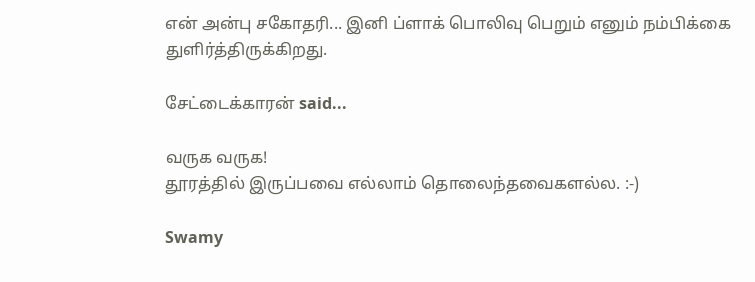என் அன்பு சகோதரி... இனி ப்ளாக் பொலிவு பெறும் எனும் நம்பிக்கை துளிர்த்திருக்கிறது.

சேட்டைக்காரன் said...

வருக வருக!
தூரத்தில் இருப்பவை எல்லாம் தொலைந்தவைகளல்ல. :-)

Swamy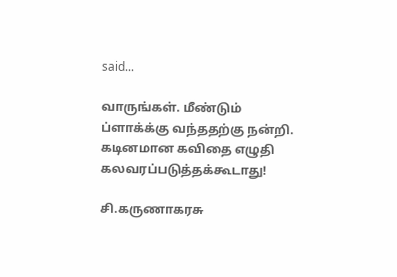said...

வாருங்கள். மீண்டும் ப்ளாக்க்கு வந்ததற்கு நன்றி. கடினமான கவிதை எழுதி கலவரப்படுத்தக்கூடாது!

சி.கருணாகரசு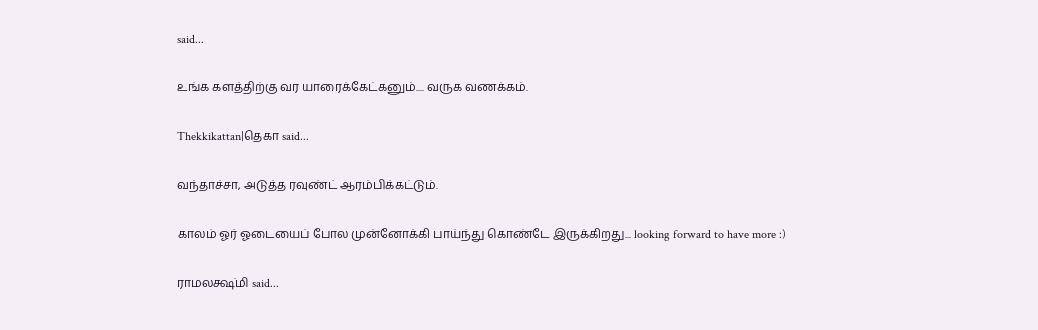said...

உங்க களத்திற்கு வர யாரைக்கேட்கனும்.... வருக வணக்கம்.

Thekkikattan|தெகா said...

வந்தாச்சா, அடுத்த ரவுண்ட் ஆரம்பிக்கட்டும்.

காலம் ஓர் ஓடையைப் போல முன்னோக்கி பாய்ந்து கொண்டே இருக்கிறது... looking forward to have more :)

ராமலக்ஷ்மி said...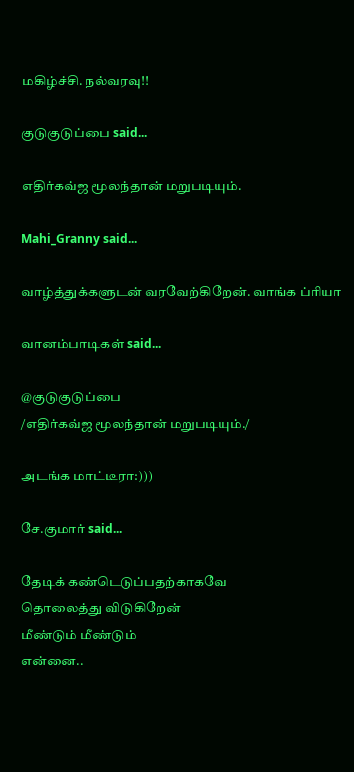மகிழ்ச்சி. நல்வரவு!!

குடுகுடுப்பை said...

எதிர்கவ்ஜ மூலந்தான் மறுபடியும்.

Mahi_Granny said...

வாழ்த்துக்களுடன் வரவேற்கிறேன். வாங்க ப்ரியா

வானம்பாடிகள் said...

@குடுகுடுப்பை
/எதிர்கவ்ஜ மூலந்தான் மறுபடியும்./

அடங்க மாட்டீரா:)))

சே.குமார் said...

தேடிக் கண்டெடுப்பதற்காகவே
தொலைத்து விடுகிறேன்
மீண்டும் மீண்டும்
என்னை..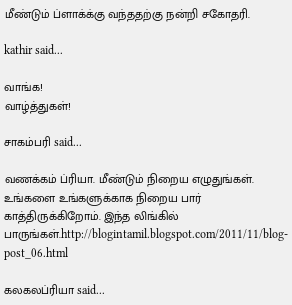மீண்டும் ப்ளாக்க்கு வந்ததற்கு நன்றி சகோதரி.

kathir said...

வாங்க!
வாழ்த்துகள்!

சாகம்பரி said...

வணக்கம் ப்ரியா. மீண்டும் நிறைய எழுதுங்கள். உங்களை உங்களுக்காக நிறைய பார் காத்திருக்கிறோம். இந்த லிங்கில் பாருங்கள்.http://blogintamil.blogspot.com/2011/11/blog-post_06.html

கலகலப்ரியா said...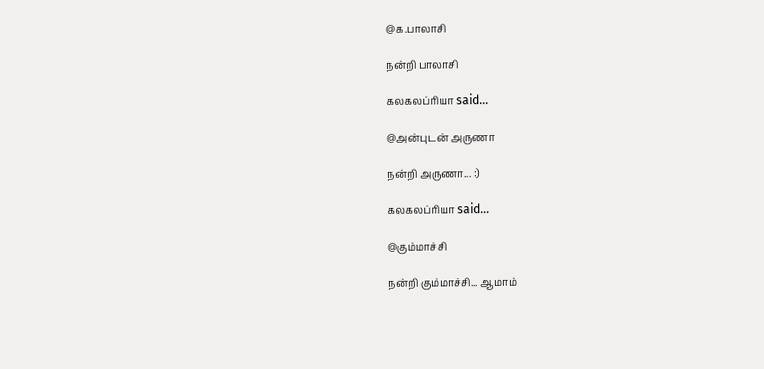@க.பாலாசி

நன்றி பாலாசி

கலகலப்ரியா said...

@அன்புடன் அருணா

நன்றி அருணா... :)

கலகலப்ரியா said...

@கும்மாச்சி

நன்றி கும்மாச்சி... ஆமாம்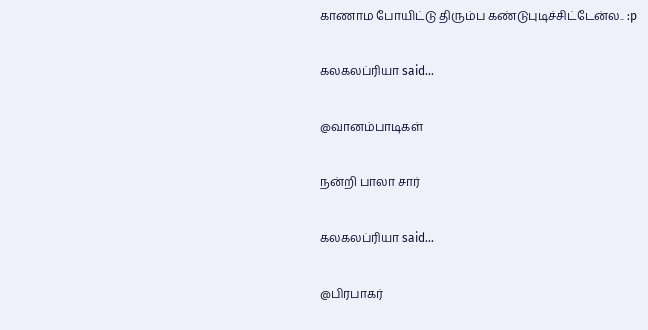காணாம போயிட்டு திரும்ப கண்டுபுடிச்சிட்டேன்ல.. :p

கலகலப்ரியா said...

@வானம்பாடிகள்

நன்றி பாலா சார்

கலகலப்ரியா said...

@பிரபாகர்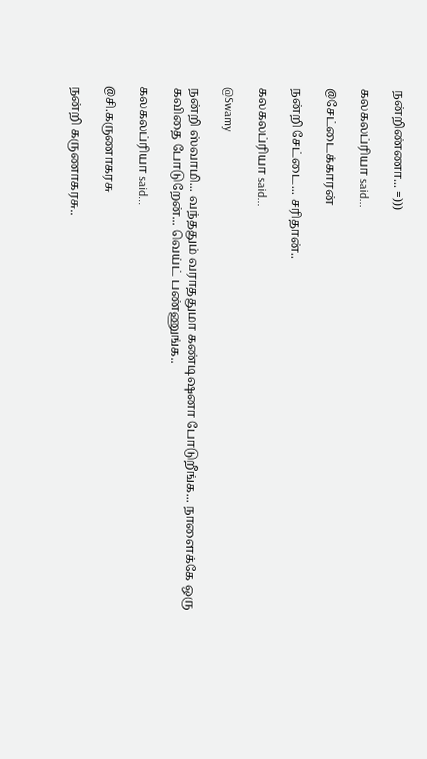நன்றிண்ணா... =)))

கலகலப்ரியா said...

@சேட்டைக்காரன்

நன்றி சேட்டை... சரிதான்..

கலகலப்ரியா said...

@Swamy

நன்றி ஸ்வாமி... வந்ததும் வராததுமா கண்டிஷனா போடுறீங்க... நாளைக்கே ஒரு கவிதை போடுறேன்... வெய்ட் பண்ணுங்க..

கலகலப்ரியா said...

@சி.கருணாகரசு

நன்றி கருணாகரசு..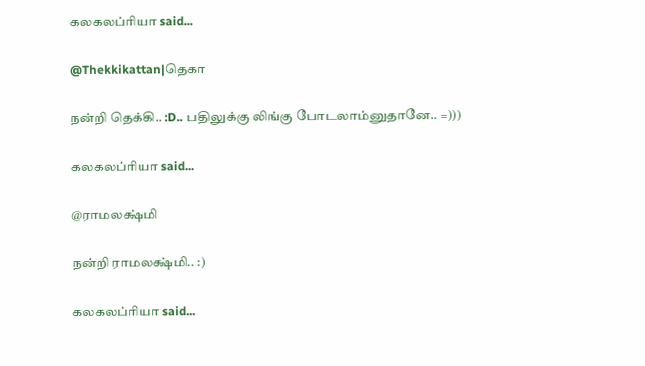கலகலப்ரியா said...

@Thekkikattan|தெகா

நன்றி தெக்கி.. :D.. பதிலுக்கு லிங்கு போடலாம்னுதானே.. =)))

கலகலப்ரியா said...

@ராமலக்ஷ்மி

நன்றி ராமலக்ஷ்மி.. :)

கலகலப்ரியா said...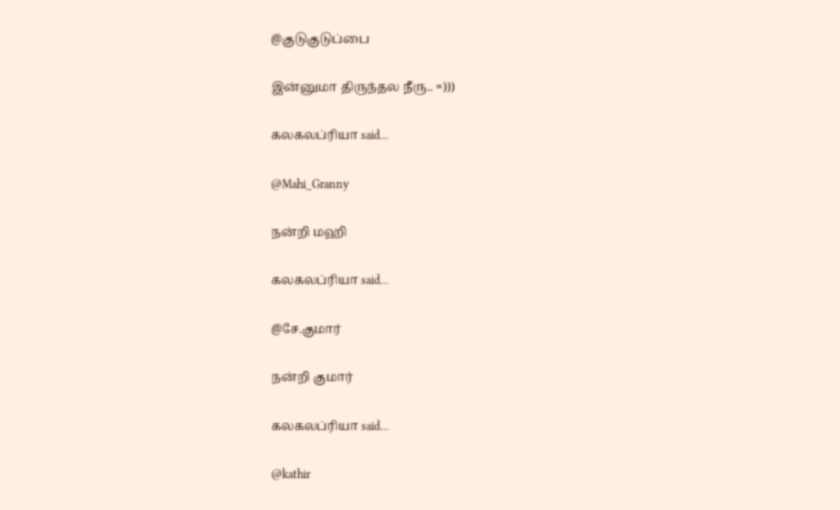@குடுகுடுப்பை

இன்னுமா திருந்தல நீரு.. =)))

கலகலப்ரியா said...

@Mahi_Granny

நன்றி மஹி

கலகலப்ரியா said...

@சே.குமார்

நன்றி குமார்

கலகலப்ரியா said...

@kathir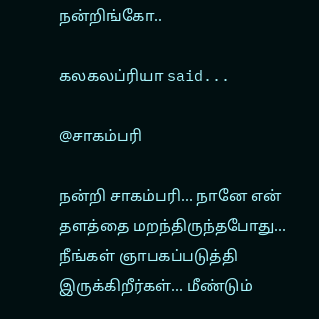நன்றிங்கோ..

கலகலப்ரியா said...

@சாகம்பரி

நன்றி சாகம்பரி... நானே என் தளத்தை மறந்திருந்தபோது... நீங்கள் ஞாபகப்படுத்தி இருக்கிறீர்கள்... மீண்டும்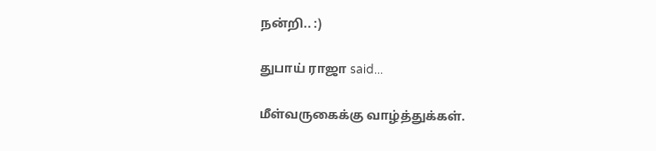நன்றி.. :)

துபாய் ராஜா said...

மீள்வருகைக்கு வாழ்த்துக்கள்.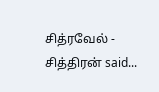சித்ரவேல் - சித்திரன் said...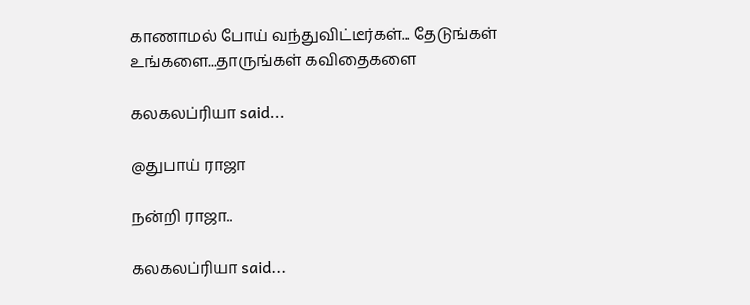காணாமல் போய் வந்துவிட்டீர்கள்... தேடுங்கள் உங்களை...தாருங்கள் கவிதைகளை

கலகலப்ரியா said...

@துபாய் ராஜா

நன்றி ராஜா..

கலகலப்ரியா said...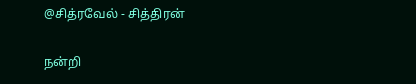@சித்ரவேல் - சித்திரன்

நன்றி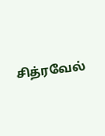சித்ரவேல்